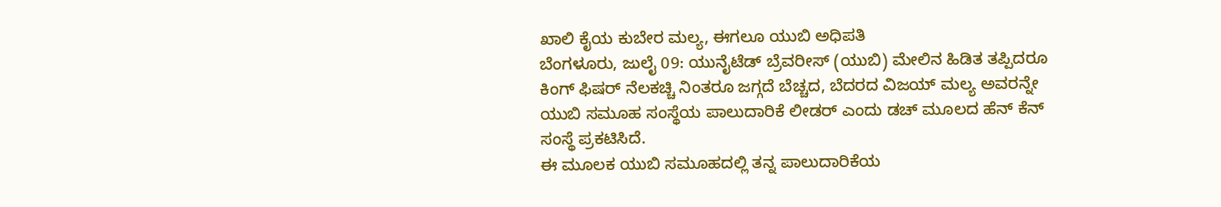ಖಾಲಿ ಕೈಯ ಕುಬೇರ ಮಲ್ಯ, ಈಗಲೂ ಯುಬಿ ಅಧಿಪತಿ
ಬೆಂಗಳೂರು, ಜುಲೈ 09: ಯುನೈಟೆಡ್ ಬ್ರೆವರೀಸ್ (ಯುಬಿ) ಮೇಲಿನ ಹಿಡಿತ ತಪ್ಪಿದರೂ ಕಿಂಗ್ ಫಿಷರ್ ನೆಲಕಚ್ಚಿ ನಿಂತರೂ ಜಗ್ಗದೆ ಬೆಚ್ಚದ, ಬೆದರದ ವಿಜಯ್ ಮಲ್ಯ ಅವರನ್ನೇ ಯುಬಿ ಸಮೂಹ ಸಂಸ್ಥೆಯ ಪಾಲುದಾರಿಕೆ ಲೀಡರ್ ಎಂದು ಡಚ್ ಮೂಲದ ಹೆನ್ ಕೆನ್ ಸಂಸ್ಥೆ ಪ್ರಕಟಿಸಿದೆ.
ಈ ಮೂಲಕ ಯುಬಿ ಸಮೂಹದಲ್ಲಿ ತನ್ನ ಪಾಲುದಾರಿಕೆಯ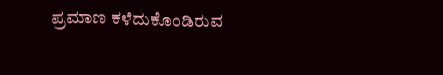ಪ್ರಮಾಣ ಕಳೆದುಕೊಂಡಿರುವ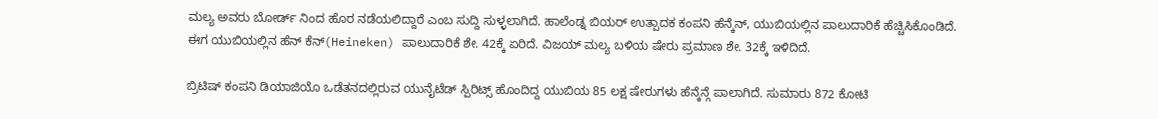ಮಲ್ಯ ಅವರು ಬೋರ್ಡ್ ನಿಂದ ಹೊರ ನಡೆಯಲಿದ್ದಾರೆ ಎಂಬ ಸುದ್ದಿ ಸುಳ್ಳಲಾಗಿದೆ. ಹಾಲೆಂಡ್ನ ಬಿಯರ್ ಉತ್ಪಾದಕ ಕಂಪನಿ ಹೆನ್ಕೆನ್, ಯುಬಿಯಲ್ಲಿನ ಪಾಲುದಾರಿಕೆ ಹೆಚ್ಚಿಸಿಕೊಂಡಿದೆ. ಈಗ ಯುಬಿಯಲ್ಲಿನ ಹೆನ್ ಕೆನ್(Heineken) ಪಾಲುದಾರಿಕೆ ಶೇ. 42ಕ್ಕೆ ಏರಿದೆ. ವಿಜಯ್ ಮಲ್ಯ ಬಳಿಯ ಷೇರು ಪ್ರಮಾಣ ಶೇ. 32ಕ್ಕೆ ಇಳಿದಿದೆ.

ಬ್ರಿಟಿಷ್ ಕಂಪನಿ ಡಿಯಾಜಿಯೊ ಒಡೆತನದಲ್ಲಿರುವ ಯುನೈಟೆಡ್ ಸ್ಪಿರಿಟ್ಸ್ ಹೊಂದಿದ್ದ ಯುಬಿಯ 85 ಲಕ್ಷ ಷೇರುಗಳು ಹೆನ್ಕೆನ್ಗೆ ಪಾಲಾಗಿದೆ. ಸುಮಾರು 872 ಕೋಟಿ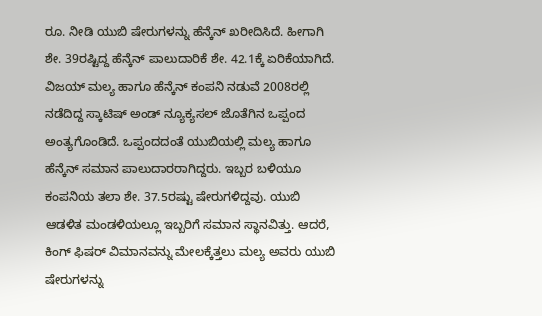ರೂ. ನೀಡಿ ಯುಬಿ ಷೇರುಗಳನ್ನು ಹೆನ್ಕೆನ್ ಖರೀದಿಸಿದೆ. ಹೀಗಾಗಿ ಶೇ. 39ರಷ್ಟಿದ್ದ ಹೆನ್ಕೆನ್ ಪಾಲುದಾರಿಕೆ ಶೇ. 42.1ಕ್ಕೆ ಏರಿಕೆಯಾಗಿದೆ.
ವಿಜಯ್ ಮಲ್ಯ ಹಾಗೂ ಹೆನ್ಕೆನ್ ಕಂಪನಿ ನಡುವೆ 2008ರಲ್ಲಿ ನಡೆದಿದ್ದ ಸ್ಕಾಟಿಷ್ ಅಂಡ್ ನ್ಯೂಕ್ಯಸಲ್ ಜೊತೆಗಿನ ಒಪ್ಪಂದ ಅಂತ್ಯಗೊಂಡಿದೆ. ಒಪ್ಪಂದದಂತೆ ಯುಬಿಯಲ್ಲಿ ಮಲ್ಯ ಹಾಗೂ ಹೆನ್ಕೆನ್ ಸಮಾನ ಪಾಲುದಾರರಾಗಿದ್ದರು. ಇಬ್ಬರ ಬಳಿಯೂ ಕಂಪನಿಯ ತಲಾ ಶೇ. 37.5ರಷ್ಟು ಷೇರುಗಳಿದ್ದವು. ಯುಬಿ ಆಡಳಿತ ಮಂಡಳಿಯಲ್ಲೂ ಇಬ್ಬರಿಗೆ ಸಮಾನ ಸ್ಥಾನವಿತ್ತು. ಆದರೆ, ಕಿಂಗ್ ಫಿಷರ್ ವಿಮಾನವನ್ನು ಮೇಲಕ್ಕೆತ್ತಲು ಮಲ್ಯ ಅವರು ಯುಬಿ ಷೇರುಗಳನ್ನು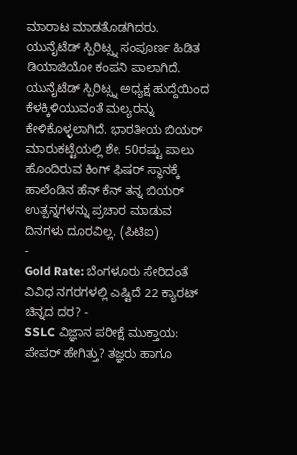ಮಾರಾಟ ಮಾಡತೊಡಗಿದರು.
ಯುನೈಟೆಡ್ ಸ್ಪಿರಿಟ್ಸ್ನ ಸಂಪೂರ್ಣ ಹಿಡಿತ ಡಿಯಾಜಿಯೋ ಕಂಪನಿ ಪಾಲಾಗಿದೆ. ಯುನೈಟೆಡ್ ಸ್ಪಿರಿಟ್ಸ್ನ ಅಧ್ಯಕ್ಷ ಹುದ್ದೆಯಿಂದ ಕೆಳಕ್ಕಿಳಿಯುವಂತೆ ಮಲ್ಯರನ್ನು ಕೇಳಿಕೊಳ್ಳಲಾಗಿದೆ. ಭಾರತೀಯ ಬಿಯರ್ ಮಾರುಕಟ್ಟೆಯಲ್ಲಿ ಶೇ. 50ರಷ್ಟು ಪಾಲು ಹೊಂದಿರುವ ಕಿಂಗ್ ಫಿಷರ್ ಸ್ಥಾನಕ್ಕೆ ಹಾಲೆಂಡಿನ ಹೆನ್ ಕೆನ್ ತನ್ನ ಬಿಯರ್ ಉತ್ಪನ್ನಗಳನ್ನು ಪ್ರಚಾರ ಮಾಡುವ ದಿನಗಳು ದೂರವಿಲ್ಲ. (ಪಿಟಿಐ)
-
Gold Rate: ಬೆಂಗಳೂರು ಸೇರಿದಂತೆ ವಿವಿಧ ನಗರಗಳಲ್ಲಿ ಎಷ್ಟಿದೆ 22 ಕ್ಯಾರಟ್ ಚಿನ್ನದ ದರ? -
SSLC ವಿಜ್ಞಾನ ಪರೀಕ್ಷೆ ಮುಕ್ತಾಯ: ಪೇಪರ್ ಹೇಗಿತ್ತು? ತಜ್ಞರು ಹಾಗೂ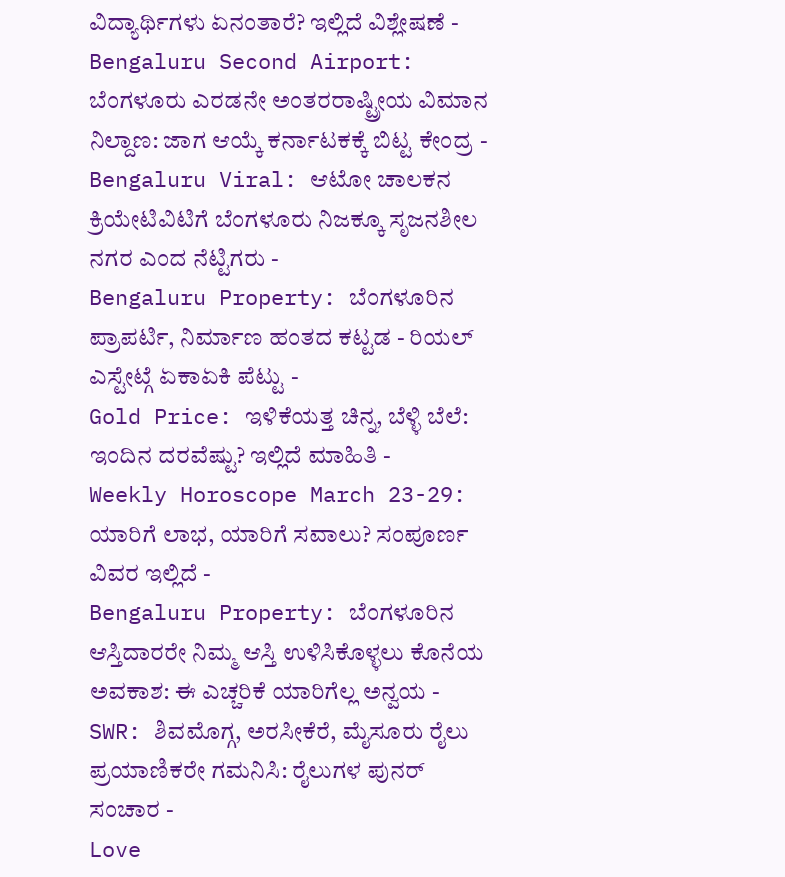ವಿದ್ಯಾರ್ಥಿಗಳು ಏನಂತಾರೆ? ಇಲ್ಲಿದೆ ವಿಶ್ಲೇಷಣೆ -
Bengaluru Second Airport: ಬೆಂಗಳೂರು ಎರಡನೇ ಅಂತರರಾಷ್ಟ್ರೀಯ ವಿಮಾನ ನಿಲ್ದಾಣ: ಜಾಗ ಆಯ್ಕೆ ಕರ್ನಾಟಕಕ್ಕೆ ಬಿಟ್ಟ ಕೇಂದ್ರ -
Bengaluru Viral: ಆಟೋ ಚಾಲಕನ ಕ್ರಿಯೇಟಿವಿಟಿಗೆ ಬೆಂಗಳೂರು ನಿಜಕ್ಕೂ ಸೃಜನಶೀಲ ನಗರ ಎಂದ ನೆಟ್ಟಿಗರು -
Bengaluru Property: ಬೆಂಗಳೂರಿನ ಪ್ರಾಪರ್ಟಿ, ನಿರ್ಮಾಣ ಹಂತದ ಕಟ್ಟಡ - ರಿಯಲ್ ಎಸ್ಟೇಟ್ಗೆ ಏಕಾಏಕಿ ಪೆಟ್ಟು -
Gold Price: ಇಳಿಕೆಯತ್ತ ಚಿನ್ನ, ಬೆಳ್ಳಿ ಬೆಲೆ: ಇಂದಿನ ದರವೆಷ್ಟು? ಇಲ್ಲಿದೆ ಮಾಹಿತಿ -
Weekly Horoscope March 23-29: ಯಾರಿಗೆ ಲಾಭ, ಯಾರಿಗೆ ಸವಾಲು? ಸಂಪೂರ್ಣ ವಿವರ ಇಲ್ಲಿದೆ -
Bengaluru Property: ಬೆಂಗಳೂರಿನ ಆಸ್ತಿದಾರರೇ ನಿಮ್ಮ ಆಸ್ತಿ ಉಳಿಸಿಕೊಳ್ಳಲು ಕೊನೆಯ ಅವಕಾಶ: ಈ ಎಚ್ಚರಿಕೆ ಯಾರಿಗೆಲ್ಲ ಅನ್ವಯ -
SWR: ಶಿವಮೊಗ್ಗ, ಅರಸೀಕೆರೆ, ಮೈಸೂರು ರೈಲು ಪ್ರಯಾಣಿಕರೇ ಗಮನಿಸಿ: ರೈಲುಗಳ ಪುನರ್ ಸಂಚಾರ -
Love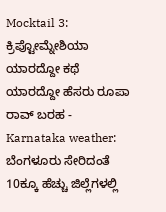Mocktail 3: ಕ್ರಿಪ್ಟೋಮ್ನೇಶಿಯಾ ಯಾರದ್ದೋ ಕಥೆ ಯಾರದ್ದೋ ಹೆಸರು ರೂಪಾ ರಾವ್ ಬರಹ -
Karnataka weather: ಬೆಂಗಳೂರು ಸೇರಿದಂತೆ 10ಕ್ಕೂ ಹೆಚ್ಚು ಜಿಲ್ಲೆಗಳಲ್ಲಿ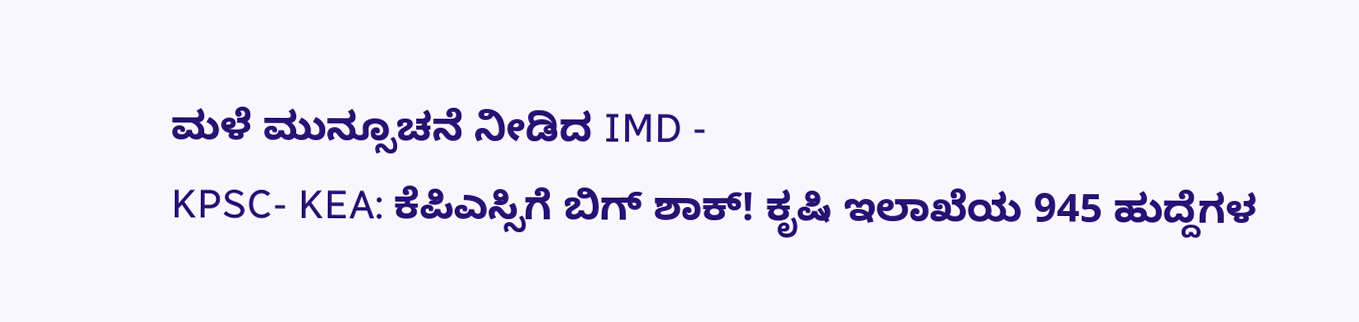ಮಳೆ ಮುನ್ಸೂಚನೆ ನೀಡಿದ IMD -
KPSC- KEA: ಕೆಪಿಎಸ್ಸಿಗೆ ಬಿಗ್ ಶಾಕ್! ಕೃಷಿ ಇಲಾಖೆಯ 945 ಹುದ್ದೆಗಳ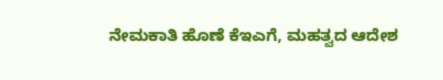ನೇಮಕಾತಿ ಹೊಣೆ ಕೆಇಎಗೆ, ಮಹತ್ವದ ಆದೇಶ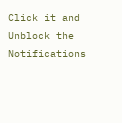Click it and Unblock the Notifications